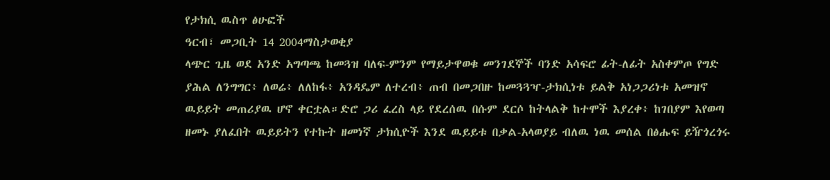የታክሲ ዉስጥ ፅሁፎች
ዓርብ፣ መጋቢት 14 2004ማስታወቂያ
ላጭር ጊዜ ወደ አንድ አግጣጫ ከመጓዝ ባለፍ-ምንም የማይታዋወቁ መንገደኞች ባንድ አሳፍሮ ፊት-ለፊት አስቀምጦ የግድ ያሕል ለንግግር፥ ለወሬ፥ ለለከፋ፥ አንዳዴም ለተረብ፥ ጠብ በመጋበዙ ከመጓጓዣ-ታክሲነቱ ይልቅ አነጋጋሪነቱ አመዝኖ ዉይይት መጠሪያዉ ሆኖ ቀርቷል።ድሮ ጋሪ ፈረስ ላይ የደረሰዉ በሱም ደርሶ ከትላልቅ ከተሞች እያረቀ፥ ከገበያም እየወጣ ዘመኑ ያለፈበት ዉይይትን የተኩት ዘመነኛ ታክሲዮች እንደ ዉይይቱ በቃል-አላወያይ ብለዉ ነዉ መሰል በፅሑፍ ይዥጎረጎሩ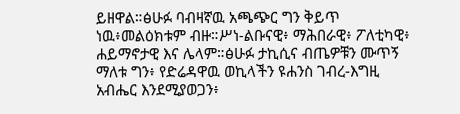ይዘዋል።ፅሁፉ ባብዛኛዉ አጫጭር ግን ቅይጥ ነዉ፥መልዕክቱም ብዙ።ሥነ-ልቡናዊ፥ ማሕበራዊ፥ ፖለቲካዊ፥ ሐይማኖታዊ እና ሌላም።ፅሁፉ ታኪሲና ብጤዎቹን ሙጥኝ ማለቱ ግን፥ የድሬዳዋዉ ወኪላችን ዩሐንስ ገብረ-እግዚ አብሔር እንደሚያወጋን፥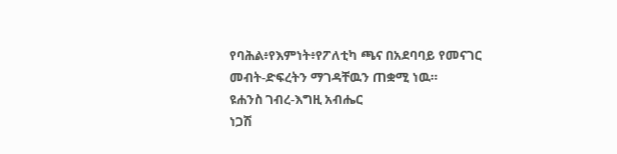የባሕል፥የእምነት፥የፖለቲካ ጫና በአደባባይ የመናገር መብት-ድፍረትን ማገዳቸዉን ጠቋሚ ነዉ።
ዩሐንስ ገብረ-እግዚ አብሔር
ነጋሽ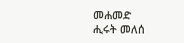መሐመድ
ሒሩት መለሰ